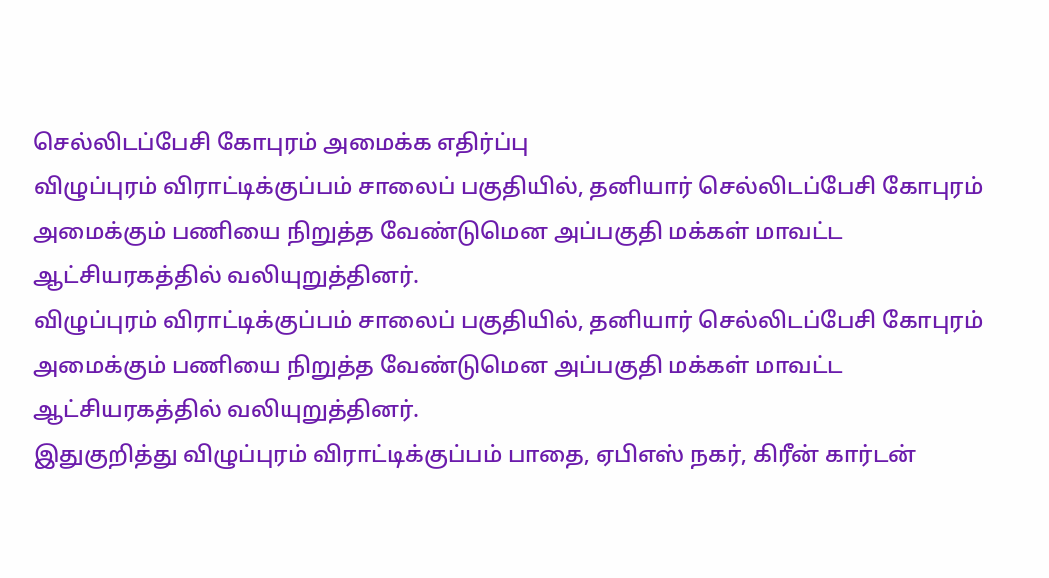செல்லிடப்பேசி கோபுரம் அமைக்க எதிர்ப்பு
விழுப்புரம் விராட்டிக்குப்பம் சாலைப் பகுதியில், தனியார் செல்லிடப்பேசி கோபுரம் அமைக்கும் பணியை நிறுத்த வேண்டுமென அப்பகுதி மக்கள் மாவட்ட ஆட்சியரகத்தில் வலியுறுத்தினர்.
விழுப்புரம் விராட்டிக்குப்பம் சாலைப் பகுதியில், தனியார் செல்லிடப்பேசி கோபுரம் அமைக்கும் பணியை நிறுத்த வேண்டுமென அப்பகுதி மக்கள் மாவட்ட ஆட்சியரகத்தில் வலியுறுத்தினர்.
இதுகுறித்து விழுப்புரம் விராட்டிக்குப்பம் பாதை, ஏபிஎஸ் நகர், கிரீன் கார்டன்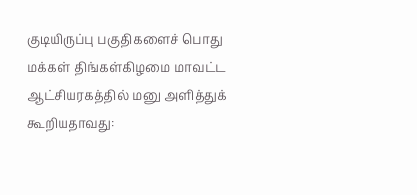குடியிருப்பு பகுதிகளைச் பொது மக்கள் திங்கள்கிழமை மாவட்ட ஆட்சியரகத்தில் மனு அளித்துக் கூறியதாவது: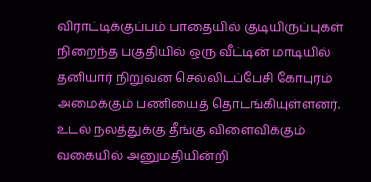விராட்டிக்குப்பம் பாதையில் குடியிருப்புகள் நிறைந்த பகுதியில் ஒரு வீட்டின் மாடியில் தனியார் நிறுவன செல்லிடப்பேசி கோபுரம் அமைக்கும் பணியைத் தொடங்கியுள்ளனர். உடல் நலத்துக்கு தீங்கு விளைவிக்கும் வகையில் அனுமதியின்றி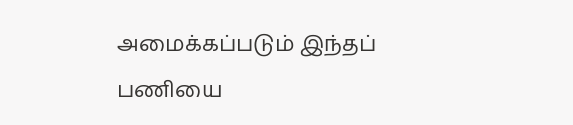அமைக்கப்படும் இந்தப் பணியை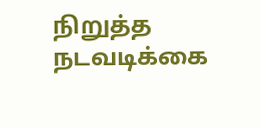நிறுத்த நடவடிக்கை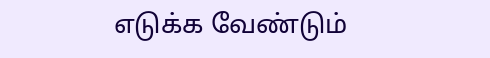எடுக்க வேண்டும்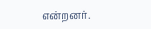என்றனர்.